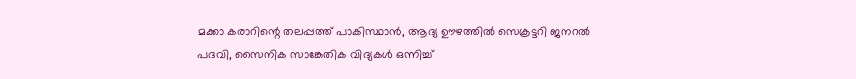മക്കാ കരാറിന്റെ തലപ്പത്ത് പാകിസ്ഥാൻ, ആദ്യ ഊഴത്തിൽ സെക്രട്ടറി ജനറൽ പദവി, സൈനിക സാങ്കേതിക വിദ്യകൾ ഒന്നിച്ച്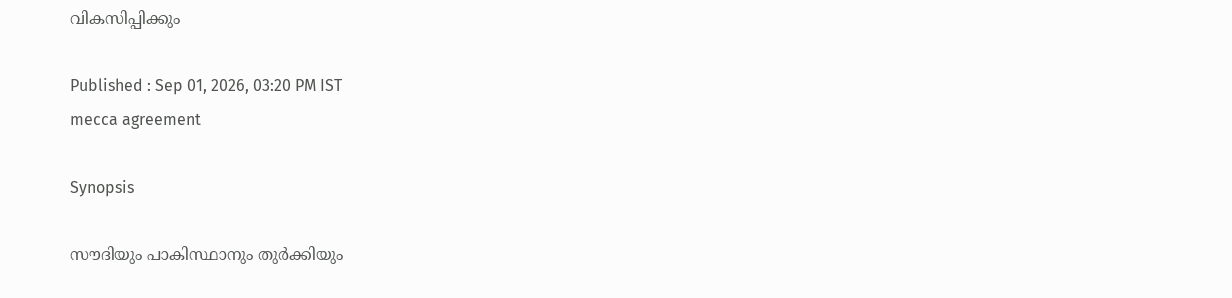വികസിപ്പിക്കും

Published : Sep 01, 2026, 03:20 PM IST
mecca agreement

Synopsis

സൗദിയും പാകിസ്ഥാനും തുർക്കിയും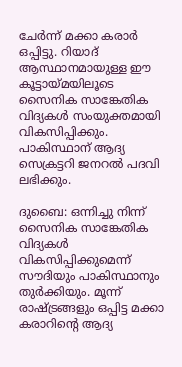ചേർന്ന് മക്കാ കരാർ ഒപ്പിട്ടു. റിയാദ് ആസ്ഥാനമായുള്ള ഈ കൂട്ടായ്മയിലൂടെ സൈനിക സാങ്കേതിക വിദ്യകൾ സംയുക്തമായി വികസിപ്പിക്കും. പാകിസ്ഥാന് ആദ്യ സെക്രട്ടറി ജനറൽ പദവി ലഭിക്കും.

ദുബൈ: ഒന്നിച്ചു നിന്ന് സൈനിക സാങ്കേതിക വിദ്യകൾ വികസിപ്പിക്കുമെന്ന് സൗദിയും പാകിസ്ഥാനും തുർക്കിയും. മൂന്ന് രാഷ്ട്രങ്ങളും ഒപ്പിട്ട മക്കാ കരാറിന്റെ ആദ്യ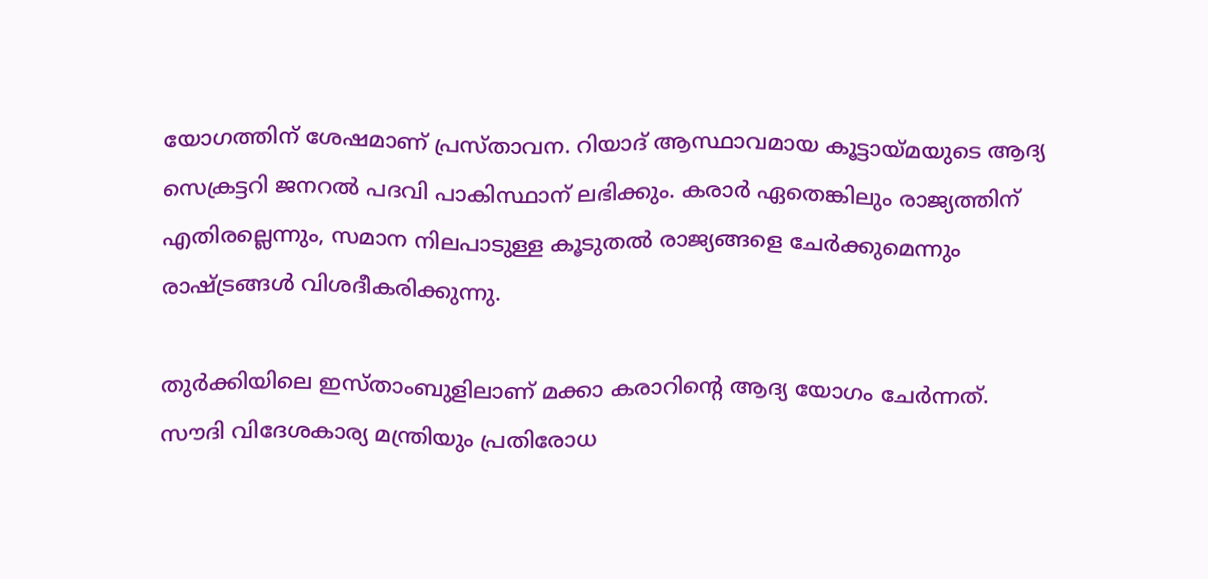യോഗത്തിന് ശേഷമാണ് പ്രസ്താവന. റിയാദ് ആസ്ഥാവമായ കൂട്ടായ്മയുടെ ആദ്യ സെക്രട്ടറി ജനറൽ പദവി പാകിസ്ഥാന് ലഭിക്കും. കരാർ ഏതെങ്കിലും രാജ്യത്തിന് എതിരല്ലെന്നും, സമാന നിലപാടുള്ള കൂടുതൽ രാജ്യങ്ങളെ ചേർക്കുമെന്നും രാഷ്ട്രങ്ങൾ വിശദീകരിക്കുന്നു.

തുർക്കിയിലെ ഇസ്താംബുളിലാണ് മക്കാ കരാറിന്റെ ആദ്യ യോഗം ചേർന്നത്. സൗദി വിദേശകാര്യ മന്ത്രിയും പ്രതിരോധ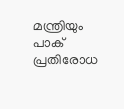മന്ത്രിയും പാക് പ്രതിരോധ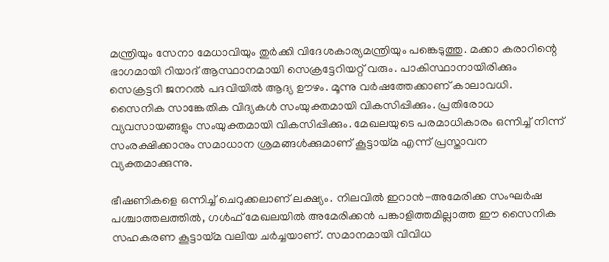മന്ത്രിയും സേനാ മേധാവിയും തുർക്കി വിദേശകാര്യമന്ത്രിയും പങ്കെടുത്തു. മക്കാ കരാറിന്റെ ഭാഗമായി റിയാദ് ആസ്ഥാനമായി സെക്രട്ടേറിയറ്റ് വരും. പാകിസ്ഥാനായിരിക്കും സെക്രട്ടറി ജനറൽ പദവിയിൽ ആദ്യ ഊഴം. മൂന്നു വർഷത്തേക്കാണ് കാലാവധി. സൈനിക സാങ്കേതിക വിദ്യകൾ സംയുക്തമായി വികസിപ്പിക്കും. പ്രതിരോധ വ്യവസായങ്ങളും സംയുക്തമായി വികസിപ്പിക്കും. മേഖലയുടെ പരമാധികാരം ഒന്നിച്ച് നിന്ന് സംരക്ഷിക്കാനും സമാധാന ശ്രമങ്ങൾക്കുമാണ് കൂട്ടായ്മ എന്ന് പ്രസ്താവന വ്യക്തമാക്കുന്നു.

ഭീഷണികളെ ഒന്നിച്ച് ചെറുക്കലാണ് ലക്ഷ്യം. നിലവിൽ ഇറാൻ-അമേരിക്ക സംഘർഷ പശ്ചാത്തലത്തിൽ, ഗൾഫ് മേഖലയിൽ അമേരിക്കൻ പങ്കാളിത്തമില്ലാത്ത ഈ സൈനിക സഹകരണ കൂട്ടായ്മ വലിയ ചർച്ചയാണ്. സമാനമായി വിവിധ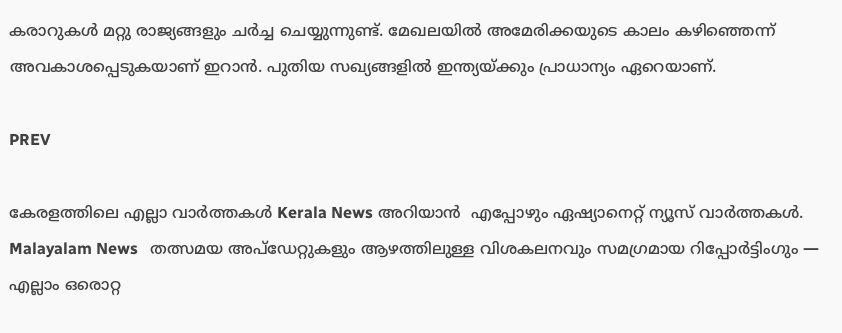കരാറുകൾ മറ്റു രാജ്യങ്ങളും ചർച്ച ചെയ്യുന്നുണ്ട്. മേഖലയിൽ അമേരിക്കയുടെ കാലം കഴിഞ്ഞെന്ന് അവകാശപ്പെടുകയാണ് ഇറാൻ. പുതിയ സഖ്യങ്ങളിൽ ഇന്ത്യയ്ക്കും പ്രാധാന്യം ഏറെയാണ്.

PREV

കേരളത്തിലെ എല്ലാ വാർത്തകൾ Kerala News അറിയാൻ  എപ്പോഴും ഏഷ്യാനെറ്റ് ന്യൂസ് വാർത്തകൾ.  Malayalam News   തത്സമയ അപ്‌ഡേറ്റുകളും ആഴത്തിലുള്ള വിശകലനവും സമഗ്രമായ റിപ്പോർട്ടിംഗും — എല്ലാം ഒരൊറ്റ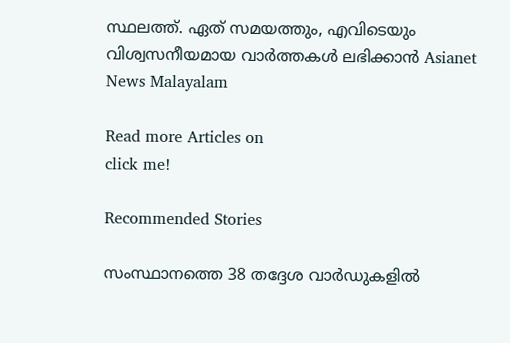സ്ഥലത്ത്. ഏത് സമയത്തും, എവിടെയും വിശ്വസനീയമായ വാർത്തകൾ ലഭിക്കാൻ Asianet News Malayalam

Read more Articles on
click me!

Recommended Stories

സംസ്ഥാനത്തെ 38 തദ്ദേശ വാർഡുകളിൽ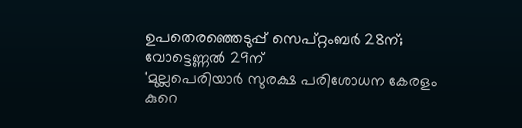ഉപതെരഞ്ഞെടുപ്പ് സെപ്റ്റംബർ 28ന്; വോട്ടെണ്ണൽ 29ന്
'മുല്ലപെരിയാർ സുരക്ഷ പരിശോധന കേരളം കുറെ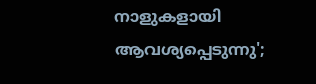നാളുകളായി ആവശ്യപ്പെടുന്നു';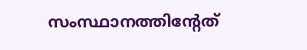സംസ്ഥാനത്തിന്റേത്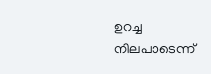ഉറച്ച നിലപാടെന്ന്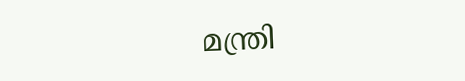മന്ത്രി